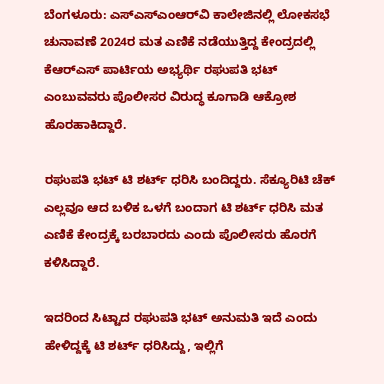ಬೆಂಗಳೂರು: ಎಸ್ಎಸ್ಎಂಆರ್‌ವಿ ಕಾಲೇಜಿನಲ್ಲಿ ಲೋಕಸಭೆ ಚುನಾವಣೆ 2024ರ ಮತ ಎಣಿಕೆ ನಡೆಯುತ್ತಿದ್ದ ಕೇಂದ್ರದಲ್ಲಿ  ಕೆಆರ್‌ಎಸ್ ಪಾರ್ಟಿಯ ಅಭ್ಯರ್ಥಿ ರಘುಪತಿ ಭಟ್ ಎಂಬುವವರು ಪೊಲೀಸರ ವಿರುದ್ಧ ಕೂಗಾಡಿ ಆಕ್ರೋಶ ಹೊರಹಾಕಿದ್ದಾರೆ.

ರಘುಪತಿ ಭಟ್‌ ಟಿ ಶರ್ಟ್‌ ಧರಿಸಿ ಬಂದಿದ್ದರು. ಸೆಕ್ಯೂರಿಟಿ ಚೆಕ್‌ ಎಲ್ಲವೂ ಆದ ಬಳಿಕ ಒಳಗೆ ಬಂದಾಗ ಟಿ ಶರ್ಟ್‌ ಧರಿಸಿ ಮತ ಎಣಿಕೆ ಕೇಂದ್ರಕ್ಕೆ ಬರಬಾರದು ಎಂದು ಪೊಲೀಸರು ಹೊರಗೆ ಕಳಿಸಿದ್ದಾರೆ.

ಇದರಿಂದ ಸಿಟ್ಟಾದ ರಘುಪತಿ ಭಟ್‌ ಅನುಮತಿ ಇದೆ‌‌‌ ಎಂದು ಹೇಳಿದ್ದಕ್ಕೆ ಟಿ ಶರ್ಟ್‌ ಧರಿಸಿದ್ದು, ಇಲ್ಲಿಗೆ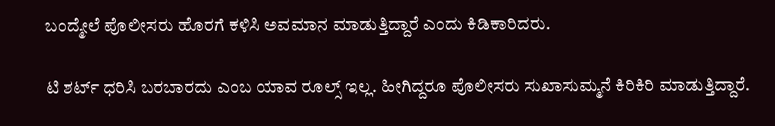ಬಂದ್ಮೇಲೆ ಪೊಲೀಸರು ಹೊರಗೆ ಕಳಿಸಿ ಅವಮಾನ ಮಾಡುತ್ತಿದ್ದಾರೆ ಎಂದು ಕಿಡಿಕಾರಿದರು.

ಟಿ ಶರ್ಟ್‌ ಧರಿಸಿ ಬರಬಾರದು ಎಂಬ ಯಾವ ರೂಲ್ಸ್‌ ಇಲ್ಲ. ಹೀಗಿದ್ದರೂ ಪೊಲೀಸರು ಸುಖಾಸುಮ್ಮನೆ ಕಿರಿಕಿರಿ ಮಾಡುತ್ತಿದ್ದಾರೆ.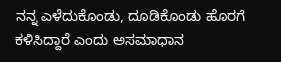ನನ್ನ ಎಳೆದುಕೊಂಡು, ದೂಡಿಕೊಂಡು ಹೊರಗೆ ಕಳಿಸಿದ್ದಾರೆ ಎಂದು ಅಸಮಾಧಾನ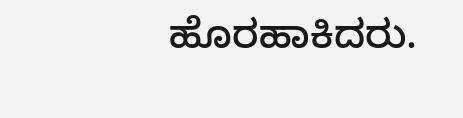ಹೊರಹಾಕಿದರು.